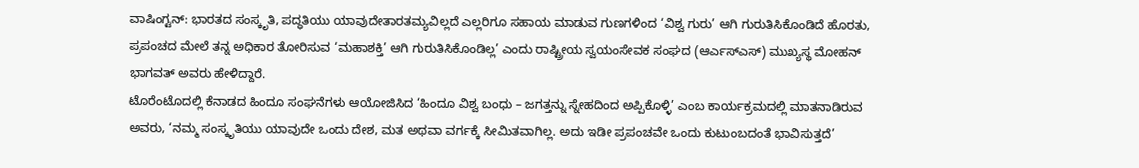ವಾಷಿಂಗ್ಟನ್: ಭಾರತದ ಸಂಸ್ಕೃತಿ, ಪದ್ಧತಿಯು ಯಾವುದೇತಾರತಮ್ಯವಿಲ್ಲದೆ ಎಲ್ಲರಿಗೂ ಸಹಾಯ ಮಾಡುವ ಗುಣಗಳಿಂದ ‘ವಿಶ್ವ ಗುರು’ ಆಗಿ ಗುರುತಿಸಿಕೊಂಡಿದೆ ಹೊರತು, ಪ್ರಪಂಚದ ಮೇಲೆ ತನ್ನ ಅಧಿಕಾರ ತೋರಿಸುವ ‘ಮಹಾಶಕ್ತಿ’ ಆಗಿ ಗುರುತಿಸಿಕೊಂಡಿಲ್ಲ’ ಎಂದು ರಾಷ್ಟ್ರೀಯ ಸ್ವಯಂಸೇವಕ ಸಂಘದ (ಆರ್ಎಸ್ಎಸ್) ಮುಖ್ಯಸ್ಥ ಮೋಹನ್ ಭಾಗವತ್ ಅವರು ಹೇಳಿದ್ದಾರೆ.
ಟೊರೆಂಟೊದಲ್ಲಿ ಕೆನಾಡದ ಹಿಂದೂ ಸಂಘನೆಗಳು ಆಯೋಜಿಸಿದ ‘ಹಿಂದೂ ವಿಶ್ವ ಬಂಧು – ಜಗತ್ತನ್ನು ಸ್ನೇಹದಿಂದ ಅಪ್ಪಿಕೊಳ್ಳಿ’ ಎಂಬ ಕಾರ್ಯಕ್ರಮದಲ್ಲಿ ಮಾತನಾಡಿರುವ ಅವರು, ‘ನಮ್ಮ ಸಂಸ್ಕೃತಿಯು ಯಾವುದೇ ಒಂದು ದೇಶ, ಮತ ಅಥವಾ ವರ್ಗಕ್ಕೆ ಸೀಮಿತವಾಗಿಲ್ಲ. ಅದು ಇಡೀ ಪ್ರಪಂಚವೇ ಒಂದು ಕುಟುಂಬದಂತೆ ಭಾವಿಸುತ್ತದೆ’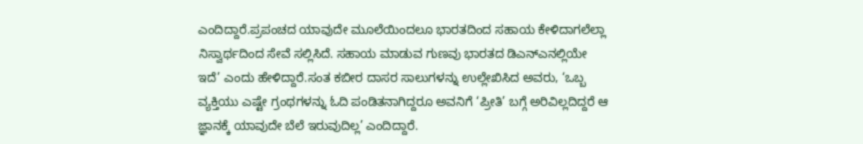ಎಂದಿದ್ದಾರೆ.ಪ್ರಪಂಚದ ಯಾವುದೇ ಮೂಲೆಯಿಂದಲೂ ಭಾರತದಿಂದ ಸಹಾಯ ಕೇಳಿದಾಗಲೆಲ್ಲಾ ನಿಸ್ವಾರ್ಥದಿಂದ ಸೇವೆ ಸಲ್ಲಿಸಿದೆ. ಸಹಾಯ ಮಾಡುವ ಗುಣವು ಭಾರತದ ಡಿಎನ್ಎನಲ್ಲಿಯೇ ಇದೆ’ ಎಂದು ಹೇಳಿದ್ದಾರೆ.ಸಂತ ಕಬೀರ ದಾಸರ ಸಾಲುಗಳನ್ನು ಉಲ್ಲೇಖಿಸಿದ ಅವರು, ‘ಒಬ್ಬ ವ್ಯಕ್ತಿಯು ಎಷ್ಟೇ ಗ್ರಂಥಗಳನ್ನು ಓದಿ ಪಂಡಿತನಾಗಿದ್ದರೂ ಅವನಿಗೆ ‘ಪ್ರೀತಿ’ ಬಗ್ಗೆ ಅರಿವಿಲ್ಲದಿದ್ದರೆ ಆ ಜ್ಞಾನಕ್ಕೆ ಯಾವುದೇ ಬೆಲೆ ಇರುವುದಿಲ್ಲ’ ಎಂದಿದ್ದಾರೆ.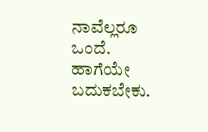ನಾವೆಲ್ಲರೂ ಒಂದೆ. ಹಾಗೆಯೇ ಬದುಕಬೇಕು.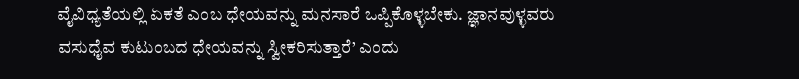ವೈವಿಧ್ಯತೆಯಲ್ಲಿ ಏಕತೆ ಎಂಬ ಧೇಯವನ್ನು ಮನಸಾರೆ ಒಪ್ಪಿಕೊಳ್ಳಬೇಕು. ಜ್ಞಾನವುಳ್ಳವರು ವಸುಧೈವ ಕುಟುಂಬದ ಧೇಯವನ್ನು ಸ್ವೀಕರಿಸುತ್ತಾರೆ’ ಎಂದು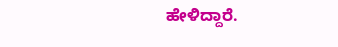ಹೇಳಿದ್ದಾರೆ.